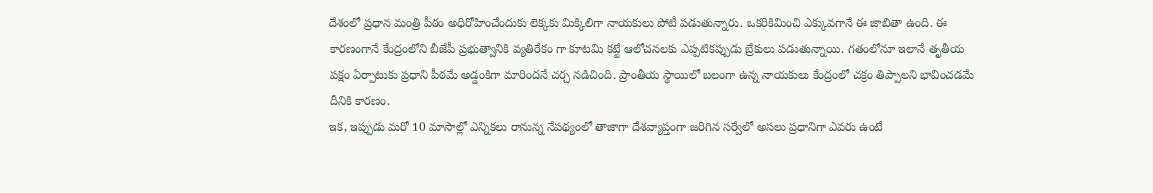దేశంలో ప్రధాన మంత్రి పీఠం అధిరోహించేందుకు లెక్కకు మిక్కిలిగా నాయకులు పోటీ పడుతున్నారు. ఒకరికిమించి ఎక్కువగానే ఈ జాబితా ఉంది. ఈ కారణంగానే కేంద్రంలోని బీజేపీ ప్రభుత్వానికి వ్యతిరేకం గా కూటమి కట్టే ఆలోచనలకు ఎప్పటికప్పుడు బ్రేకులు పడుతున్నాయి. గతంలోనూ ఇలానే తృతీయ పక్షం ఏర్పాటుకు ప్రధాని పీఠమే అడ్డంకిగా మారిందనే చర్చ నడిచింది. ప్రాంతీయ స్థాయిలో బలంగా ఉన్న నాయకులు కేంద్రంలో చక్రం తిప్పాలని భావించడమే దీనికి కారణం.
ఇక, ఇప్పుడు మరో 10 మాసాల్లో ఎన్నికలు రానున్న నేపథ్యంలో తాజాగా దేశవ్యాప్తంగా జరిగిన సర్వేలో అసలు ప్రధానిగా ఎవరు ఉంటే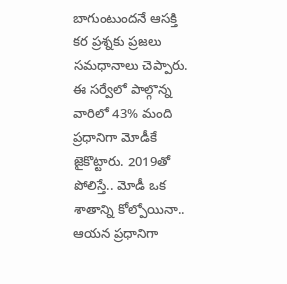బాగుంటుందనే ఆసక్తి కర ప్రశ్నకు ప్రజలు సమధానాలు చెప్పారు. ఈ సర్వేలో పాల్గొన్న వారిలో 43% మంది ప్రధానిగా మోడీకే జైకొట్టారు. 2019తో పోలిస్తే.. మోడీ ఒక శాతాన్ని కోల్పోయినా.. ఆయన ప్రధానిగా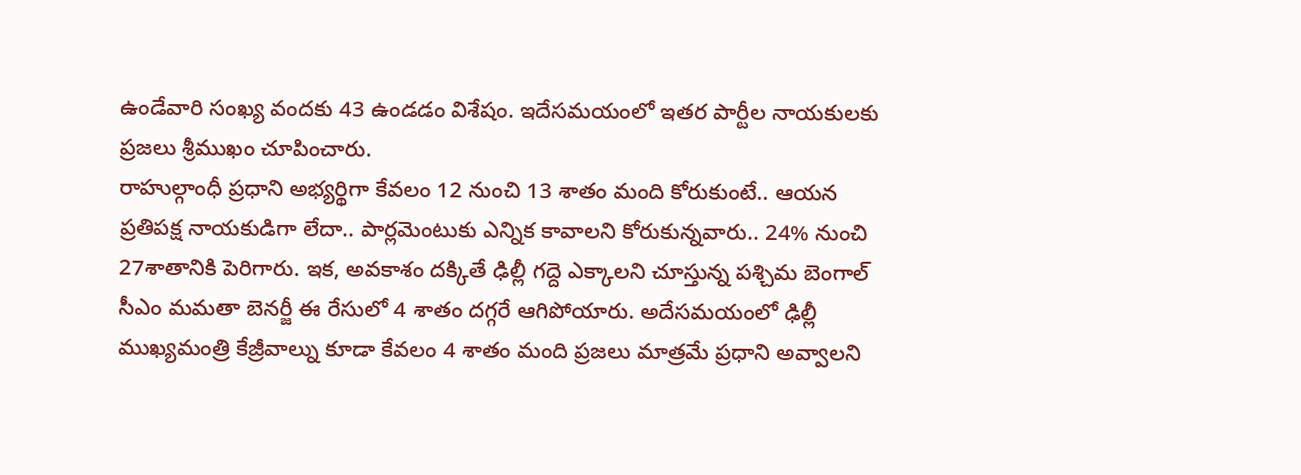ఉండేవారి సంఖ్య వందకు 43 ఉండడం విశేషం. ఇదేసమయంలో ఇతర పార్టీల నాయకులకు ప్రజలు శ్రీముఖం చూపించారు.
రాహుల్గాంధీ ప్రధాని అభ్యర్థిగా కేవలం 12 నుంచి 13 శాతం మంది కోరుకుంటే.. ఆయన ప్రతిపక్ష నాయకుడిగా లేదా.. పార్లమెంటుకు ఎన్నిక కావాలని కోరుకున్నవారు.. 24% నుంచి 27శాతానికి పెరిగారు. ఇక, అవకాశం దక్కితే ఢిల్లీ గద్దె ఎక్కాలని చూస్తున్న పశ్చిమ బెంగాల్ సీఎం మమతా బెనర్జీ ఈ రేసులో 4 శాతం దగ్గరే ఆగిపోయారు. అదేసమయంలో ఢిల్లీ ముఖ్యమంత్రి కేజ్రీవాల్ను కూడా కేవలం 4 శాతం మంది ప్రజలు మాత్రమే ప్రధాని అవ్వాలని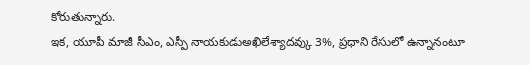కోరుతున్నారు.
ఇక, యూపీ మాజీ సీఎం, ఎస్పీ నాయకుడుఅఖిలేశ్యాదవ్కు 3%, ప్రధాని రేసులో ఉన్నానంటూ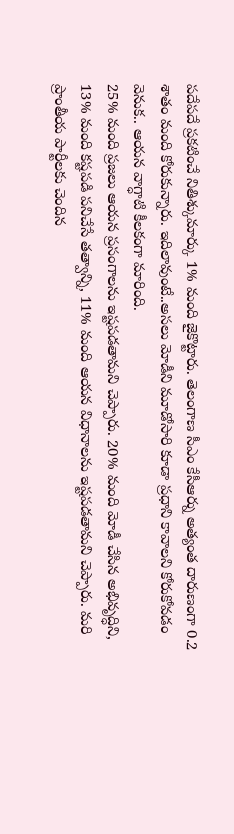పదేపదే ప్రకటించే నితిశ్కుమార్కు 1% మంది జైకొట్టారు. తెలంగాణ సీఎం కేసీఆర్ను అత్యంత దారుణంగా 0.2 శాతం మంది కోరుకున్నారు. ఇదిలావుంటే..అసలు మోడీని మూడోసారి కూడా ప్రధాని కావాలని కోరుకోవడం వెనుక.. ఆయన వాగ్ధాటి కీలకంగా మారింది.
25% మంది ప్రజలు ఆయన ప్రసంగాలను ఇష్టపడతామని చెప్పారు. 20% మంది మోడీ చేసిన అభివృద్ధిని, 13% మంది కష్టపడి పనిచేసే తత్వాన్ని, 11% మంది ఆయన విధానాలను ఇష్టపడతామని చెప్పారు. మరి ప్రాంతీయ పార్టీలకు చెందిన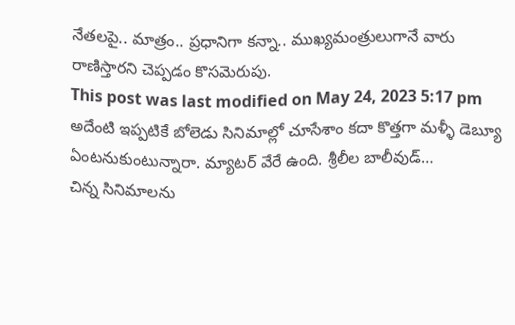నేతలపై.. మాత్రం.. ప్రధానిగా కన్నా.. ముఖ్యమంత్రులుగానే వారు రాణిస్తారని చెప్పడం కొసమెరుపు.
This post was last modified on May 24, 2023 5:17 pm
అదేంటి ఇప్పటికే బోలెడు సినిమాల్లో చూసేశాం కదా కొత్తగా మళ్ళీ డెబ్యూ ఏంటనుకుంటున్నారా. మ్యాటర్ వేరే ఉంది. శ్రీలీల బాలీవుడ్…
చిన్న సినిమాలను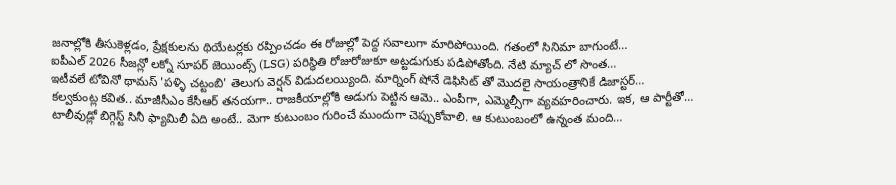జనాల్లోకి తీసుకెళ్లడం, ప్రేక్షకులను థియేటర్లకు రప్పించడం ఈ రోజుల్లో పెద్ద సవాలుగా మారిపోయింది. గతంలో సినిమా బాగుంటే…
ఐపీఎల్ 2026 సీజన్లో లక్నో సూపర్ జెయింట్స్ (LSG) పరిస్థితి రోజురోజుకూ అట్టడుగుకు పడిపోతోంది. నేటి మ్యాచ్ లో సొంత…
ఇటీవలే టోవినో థామస్ 'పళ్ళి చట్టంబి' తెలుగు వెర్షన్ విడుదలయ్యింది. మార్నింగ్ షోనే డెఫిసిట్ తో మొదలై సాయంత్రానికే డిజాస్టర్…
కల్వకుంట్ల కవిత.. మాజీసీఎం కేసీఆర్ తనయగా.. రాజకీయాల్లోకి అడుగు పెట్టిన ఆమె.. ఎంపీగా, ఎమ్మెల్సీగా వ్యవహరించారు. ఇక, ఆ పార్టీతో…
టాలీవుడ్లో బిగ్గెస్ట్ సినీ ఫ్యామిలీ ఏది అంటే.. మెగా కుటుంబం గురించే ముందుగా చెప్పుకోవాలి. ఆ కుటుంబంలో ఉన్నంత మంది…